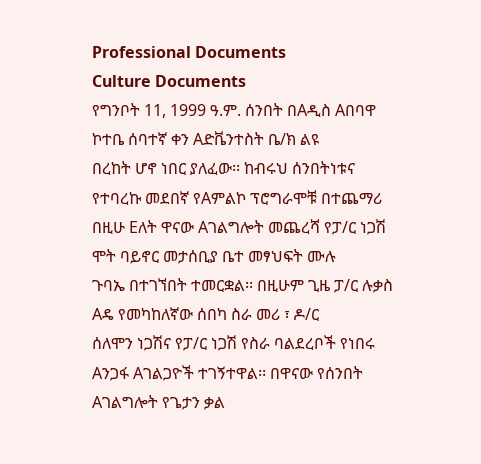Professional Documents
Culture Documents
የግንቦት 11, 1999 ዓ.ም. ሰንበት በAዲስ Aበባዋ ኮተቤ ሰባተኛ ቀን Aድቬንተስት ቤ/ክ ልዩ
በረከት ሆኖ ነበር ያለፈው፡፡ ከብሩህ ሰንበትነቱና የተባረኩ መደበኛ የAምልኮ ፕሮግራሞቹ በተጨማሪ
በዚሁ Eለት ዋናው Aገልግሎት መጨረሻ የፓ/ር ነጋሽ ሞት ባይኖር መታሰቢያ ቤተ መፃህፍት ሙሉ
ጉባኤ በተገኘበት ተመርቋል፡፡ በዚሁም ጊዜ ፓ/ር ሉቃስ Aዴ የመካከለኛው ሰበካ ስራ መሪ ፣ ዶ/ር
ሰለሞን ነጋሽና የፓ/ር ነጋሽ የስራ ባልደረቦች የነበሩ Aንጋፋ Aገልጋዮች ተገኝተዋል፡፡ በዋናው የሰንበት
Aገልግሎት የጌታን ቃል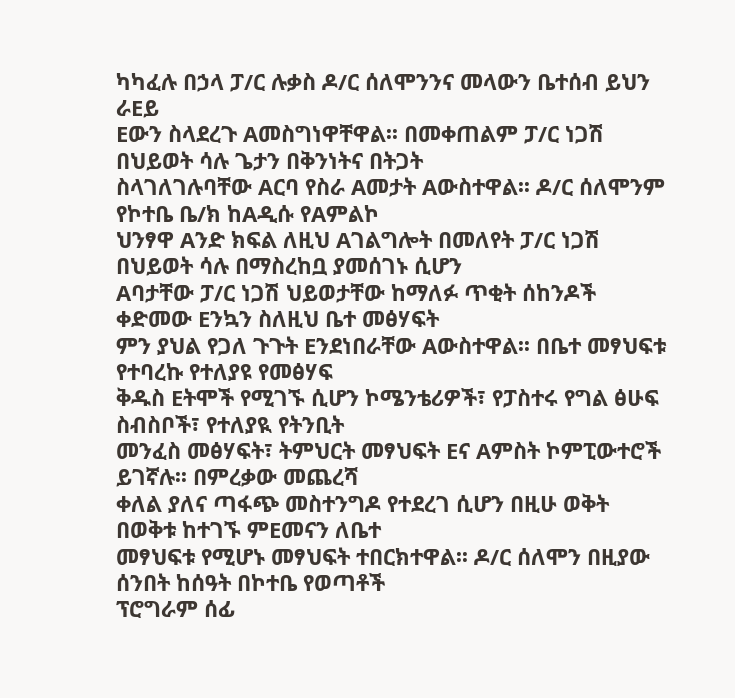ካካፈሉ በኃላ ፓ/ር ሉቃስ ዶ/ር ሰለሞንንና መላውን ቤተሰብ ይህን ራEይ
Eውን ስላደረጉ Aመስግነዋቸዋል፡፡ በመቀጠልም ፓ/ር ነጋሽ በህይወት ሳሉ ጌታን በቅንነትና በትጋት
ስላገለገሉባቸው Aርባ የስራ Aመታት Aውስተዋል፡፡ ዶ/ር ሰለሞንም የኮተቤ ቤ/ክ ከAዲሱ የAምልኮ
ህንፃዋ Aንድ ክፍል ለዚህ Aገልግሎት በመለየት ፓ/ር ነጋሽ በህይወት ሳሉ በማስረከቧ ያመሰገኑ ሲሆን
Aባታቸው ፓ/ር ነጋሽ ህይወታቸው ከማለፉ ጥቂት ሰከንዶች ቀድመው Eንኳን ስለዚህ ቤተ መፅሃፍት
ምን ያህል የጋለ ጉጉት Eንደነበራቸው Aውስተዋል፡፡ በቤተ መፃህፍቱ የተባረኩ የተለያዩ የመፅሃፍ
ቅዱስ Eትሞች የሚገኙ ሲሆን ኮሜንቴሪዎች፣ የፓስተሩ የግል ፅሁፍ ስብስቦች፣ የተለያዪ የትንቢት
መንፈስ መፅሃፍት፣ ትምህርት መፃህፍት Eና Aምስት ኮምፒውተሮች ይገኛሉ፡፡ በምረቃው መጨረሻ
ቀለል ያለና ጣፋጭ መስተንግዶ የተደረገ ሲሆን በዚሁ ወቅት በወቅቱ ከተገኙ ምEመናን ለቤተ
መፃህፍቱ የሚሆኑ መፃህፍት ተበርክተዋል፡፡ ዶ/ር ሰለሞን በዚያው ሰንበት ከሰዓት በኮተቤ የወጣቶች
ፕሮግራም ሰፊ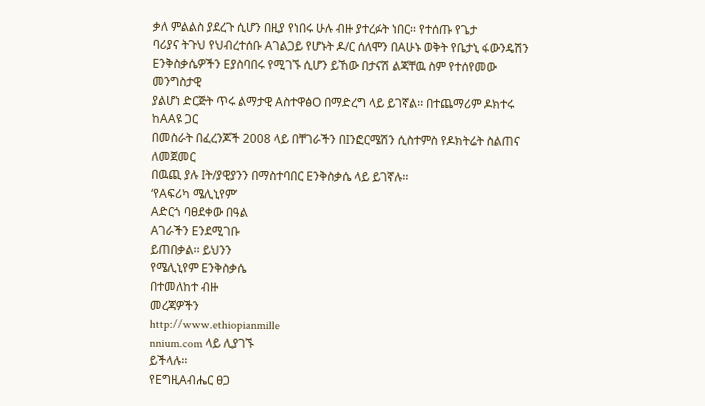ቃለ ምልልስ ያደረጉ ሲሆን በዚያ የነበሩ ሁሉ ብዙ ያተረፉት ነበር፡፡ የተሰጡ የጌታ
ባሪያና ትጉህ የህብረተሰቡ Aገልጋይ የሆኑት ዶ/ር ሰለሞን በAሁኑ ወቅት የቤታኒ ፋውንዴሽን
Eንቅስቃሴዎችን Eያስባበሩ የሚገኙ ሲሆን ይኸው በታናሽ ልጃቸዉ ስም የተሰየመው መንግስታዊ
ያልሆነ ድርጅት ጥሩ ልማታዊ AስተዋፅO በማድረግ ላይ ይገኛል፡፡ በተጨማሪም ዶክተሩ ከAAዩ ጋር
በመስራት በፈረንጆች 2008 ላይ በቸገራችን በIንፎርሜሽን ሲስተምስ የዶክትሬት ስልጠና ለመጀመር
በዉጪ ያሉ Iት/ያዊያንን በማስተባበር Eንቅስቃሴ ላይ ይገኛሉ፡፡
‘የAፍሪካ ሜሊኒየም’
Aድርጎ ባፀደቀው በዓል
Aገራችን Eንደሚገቡ
ይጠበቃል፡፡ ይህንን
የሜሊኒየም Eንቅስቃሴ
በተመለከተ ብዙ
መረጃዎችን
http://www.ethiopianmille
nnium.com ላይ ሊያገኙ
ይችላሉ፡፡
የEግዚAብሔር ፀጋ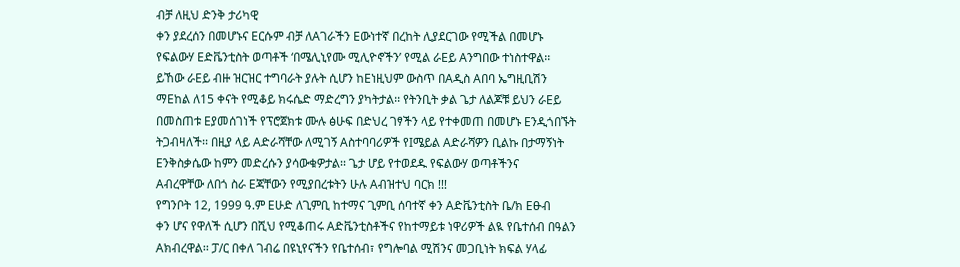ብቻ ለዚህ ድንቅ ታሪካዊ
ቀን ያደረሰን በመሆኑና Eርሱም ብቻ ለAገራችን Eውነተኛ በረከት ሊያደርገው የሚችል በመሆኑ
የፍልውሃ Eድቬንቲስት ወጣቶች ‘በሜሊኒየሙ ሚሊዮኖችን’ የሚል ራEይ Aንግበው ተነስተዋል፡፡
ይኸው ራEይ ብዙ ዝርዝር ተግባራት ያሉት ሲሆን ከEነዚህም ውስጥ በAዲስ Aበባ ኤግዚቢሽን
ማEከል ለ15 ቀናት የሚቆይ ክሩሴድ ማድረግን ያካትታል፡፡ የትንቢት ቃል ጌታ ለልጆቹ ይህን ራEይ
በመስጠቱ Eያመሰገነች የፕሮጀክቱ ሙሉ ፅሁፍ በድህረ ገፃችን ላይ የተቀመጠ በመሆኑ Eንዲጎበኙት
ትጋብዛለች፡፡ በዚያ ላይ Aድራሻቸው ለሚገኝ Aስተባባሪዎች የIሜይል Aድራሻዎን ቢልኩ በታማኝነት
Eንቅስቃሴው ከምን መድረሱን ያሳውቁዎታል፡፡ ጌታ ሆይ የተወደዱ የፍልውሃ ወጣቶችንና
Aብረዋቸው ለበጎ ስራ Eጃቸውን የሚያበረቱትን ሁሉ Aብዝተህ ባርክ !!!
የግንቦት 12, 1999 ዓ.ም Eሁድ ለጊምቢ ከተማና ጊምቢ ሰባተኛ ቀን Aድቬንቲስት ቤ/ክ Eፁብ
ቀን ሆና የዋለች ሲሆን በሺህ የሚቆጠሩ Aድቬንቲስቶችና የከተማይቱ ነዋሪዎች ልዪ የቤተሰብ በዓልን
Aክብረዋል፡፡ ፓ/ር በቀለ ገብሬ በዩኒየናችን የቤተሰብ፣ የግሎባል ሚሽንና መጋቢነት ክፍል ሃላፊ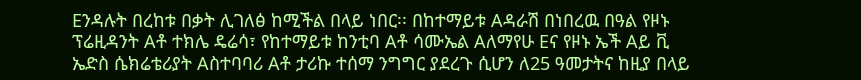Eንዳሉት በረከቱ በቃት ሊገለፅ ከሚችል በላይ ነበር፡፡ በከተማይቱ Aዳራሽ በነበረዉ በዓል የዞኑ
ፕሬዚዳንት Aቶ ተክሌ ዴሬሳ፣ የከተማይቱ ከንቲባ Aቶ ሳሙኤል Aለማየሁ Eና የዞኑ ኤች Aይ ቪ
ኤድስ ሴክሬቴሪያት Aስተባባሪ Aቶ ታሪኩ ተሰማ ንግግር ያደረጉ ሲሆን ለ25 ዓመታትና ከዚያ በላይ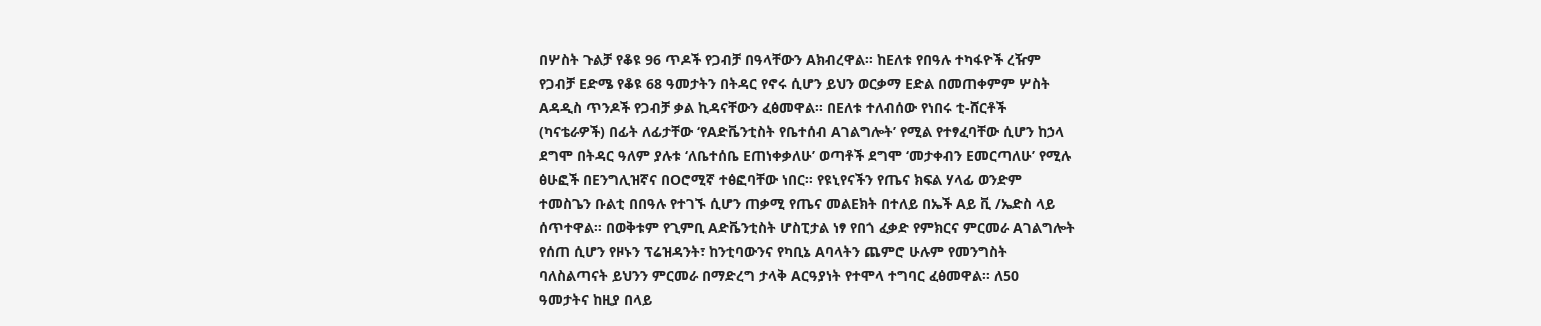በሦስት ጉልቻ የቆዩ 96 ጥዶች የጋብቻ በዓላቸውን Aክብረዋል፡፡ ከEለቱ የበዓሉ ተካፋዮች ረዥም
የጋብቻ Eድሜ የቆዩ 68 ዓመታትን በትዳር የኖሩ ሲሆን ይህን ወርቃማ Eድል በመጠቀምም ሦስት
Aዳዲስ ጥንዶች የጋብቻ ቃል ኪዳናቸውን ፈፅመዋል፡፡ በEለቱ ተለብሰው የነበሩ ቲ-ሸርቶች
(ካናቴራዎች) በፊት ለፊታቸው ‘የAድቬንቲስት የቤተሰብ Aገልግሎት’ የሚል የተፃፈባቸው ሲሆን ከኃላ
ደግሞ በትዳር ዓለም ያሉቱ ‘ለቤተሰቤ Eጠነቀቃለሁ’ ወጣቶች ደግሞ ‘መታቀብን Eመርጣለሁ’ የሚሉ
ፅሁፎች በEንግሊዝኛና በOሮሚኛ ተፅፎባቸው ነበር፡፡ የዩኒየናችን የጤና ክፍል ሃላፊ ወንድም
ተመስጌን ቡልቲ በበዓሉ የተገኙ ሲሆን ጠቃሚ የጤና መልEክት በተለይ በኤች Aይ ቪ /ኤድስ ላይ
ሰጥተዋል፡፡ በወቅቱም የጊምቢ Aድቬንቲስት ሆስፒታል ነፃ የበጎ ፈቃድ የምክርና ምርመራ Aገልግሎት
የሰጠ ሲሆን የዞኑን ፕሬዝዳንት፣ ከንቲባውንና የካቢኔ Aባላትን ጨምሮ ሁሉም የመንግስት
ባለስልጣናት ይህንን ምርመራ በማድረግ ታላቅ Aርዓያነት የተሞላ ተግባር ፈፅመዋል፡፡ ለ50
ዓመታትና ከዚያ በላይ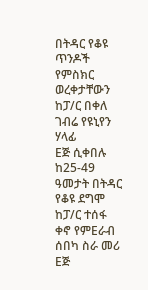በትዳር የቆዩ ጥንዶች የምስክር ወረቀታቸውን ከፓ/ር በቀለ ገብሬ የዩኒየን ሃላፊ
Eጅ ሲቀበሉ ከ25-49 ዓመታት በትዳር የቆዩ ደግሞ ከፓ/ር ተሰፋ ቀኖ የምEራብ ሰበካ ስራ መሪ Eጅ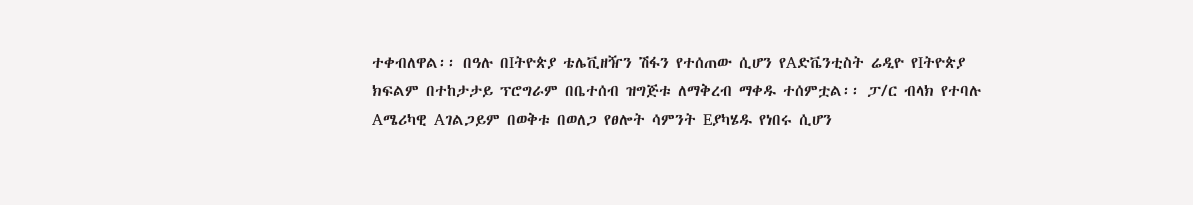ተቀብለዋል፡፡ በዓሉ በIትዮጵያ ቴሌቪዘዥን ሽፋን የተሰጠው ሲሆን የAድቬንቲስት ሬዲዮ የIትዮጵያ
ክፍልም በተከታታይ ፕሮግራም በቤተሰብ ዝግጅቱ ለማቅረብ ማቀዱ ተሰምቷል፡፡ ፓ/ር ብላክ የተባሉ
Aሜሪካዊ Aገልጋይም በወቅቱ በወለጋ የፀሎት ሳምንት Eያካሄዱ የነበሩ ሲሆን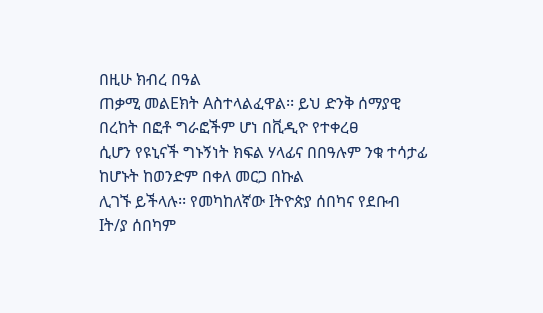በዚሁ ክብረ በዓል
ጠቃሚ መልEክት Aስተላልፈዋል፡፡ ይህ ድንቅ ሰማያዊ በረከት በፎቶ ግራፎችም ሆነ በቪዲዮ የተቀረፀ
ሲሆን የዩኒናች ግኑኝነት ክፍል ሃላፊና በበዓሉም ንቁ ተሳታፊ ከሆኑት ከወንድም በቀለ መርጋ በኩል
ሊገኙ ይችላሉ፡፡ የመካከለኛው Iትዮጵያ ሰበካና የደቡብ Iት/ያ ሰበካም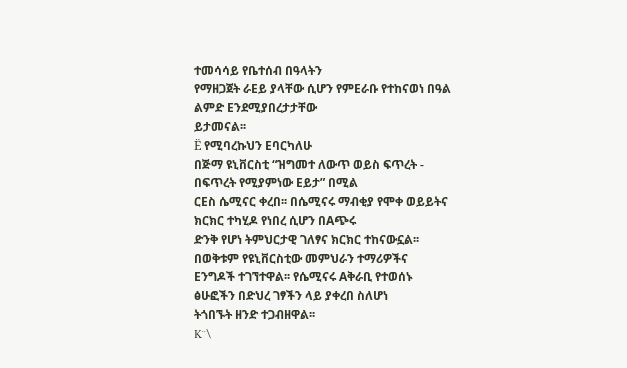ተመሳሳይ የቤተሰብ በዓላትን
የማዘጋጀት ራEይ ያላቸው ሲሆን የምEራቡ የተከናወነ በዓል ልምድ Eንደሚያበረታታቸው
ይታመናል፡፡
Ë የሚባረኩህን Eባርካለሁ
በጅማ ዩኒቨርስቲ “ዝግመተ ለውጥ ወይስ ፍጥረት - በፍጥረት የሚያምነው Eይታ” በሚል
ርEስ ሴሚናር ቀረበ፡፡ በሴሚናሩ ማብቂያ የሞቀ ወይይትና ክርክር ተካሂዶ የነበረ ሲሆን በAጭሩ
ድንቅ የሆነ ትምህርታዊ ገለፃና ክርክር ተከናውኗል፡፡ በወቅቱም የዩኒቨርስቲው መምህራን ተማሪዎችና
Eንግዶች ተገኘተዋል፡፡ የሴሚናሩ Aቅራቢ የተወሰኑ ፅሁፎችን በድህረ ገፃችን ላይ ያቀረበ ስለሆነ
ትጎበኙት ዘንድ ተጋብዘዋል፡፡
K¨\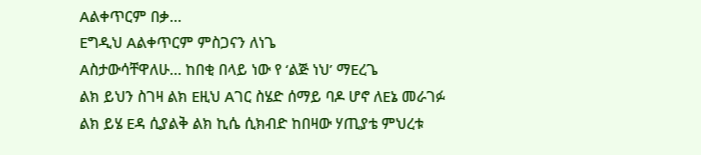Aልቀጥርም በቃ…
Eግዲህ Aልቀጥርም ምስጋናን ለነጌ
Aስታውሳቸዋለሁ… ከበቂ በላይ ነው የ ‘ልጅ ነህ’ ማEረጌ
ልክ ይህን ስገዛ ልክ Eዚህ Aገር ስሄድ ሰማይ ባዶ ሆኖ ለEኔ መራገፉ
ልክ ይሄ Eዳ ሲያልቅ ልክ ኪሴ ሲክብድ ከበዛው ሃጢያቴ ምህረቱ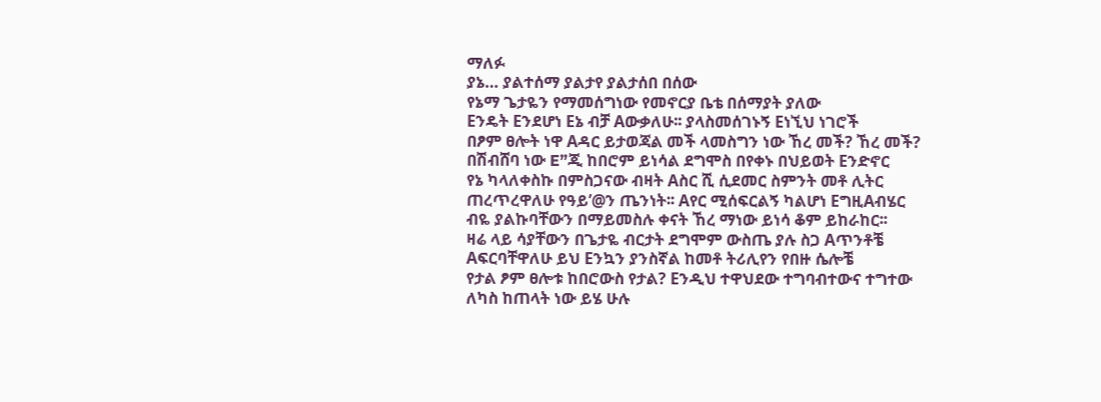ማለፉ
ያኔ… ያልተሰማ ያልታየ ያልታሰበ በሰው
የኔማ ጌታዬን የማመሰግነው የመኖርያ ቤቴ በሰማያት ያለው
Eንዴት Eንደሆነ Eኔ ብቻ Aውቃለሁ፡፡ ያላስመሰገኑኝ Eነኚህ ነገሮች
በፆም ፀሎት ነዋ Aዳር ይታወጃል መች ላመስግን ነው ኸረ መች? ኸረ መች?
በሽብሸባ ነው E”ጂ ከበሮም ይነሳል ደግሞስ በየቀኑ በህይወት Eንድኖር
የኔ ካላለቀስኩ በምስጋናው ብዛት Aስር ሺ ሲደመር ስምንት መቶ ሊትር
ጠረጥረዋለሁ የዓይ’@ን ጤንነት፡፡ Aየር ሚሰፍርልኝ ካልሆነ EግዚAብሄር
ብዬ ያልኩባቸውን በማይመስሉ ቀናት ኸረ ማነው ይነሳ ቆም ይከራከር፡፡
ዛሬ ላይ ሳያቸውን በጌታዬ ብርታት ደግሞም ውስጤ ያሉ ስጋ Aጥንቶቼ
Aፍርባቸዋለሁ ይህ Eንኳን ያንስኛል ከመቶ ትሪሊየን የበዙ ሴሎቼ
የታል ፆም ፀሎቱ ከበሮውስ የታል? Eንዲህ ተዋህደው ተግባብተውና ተግተው
ለካስ ከጠላት ነው ይሄ ሁሉ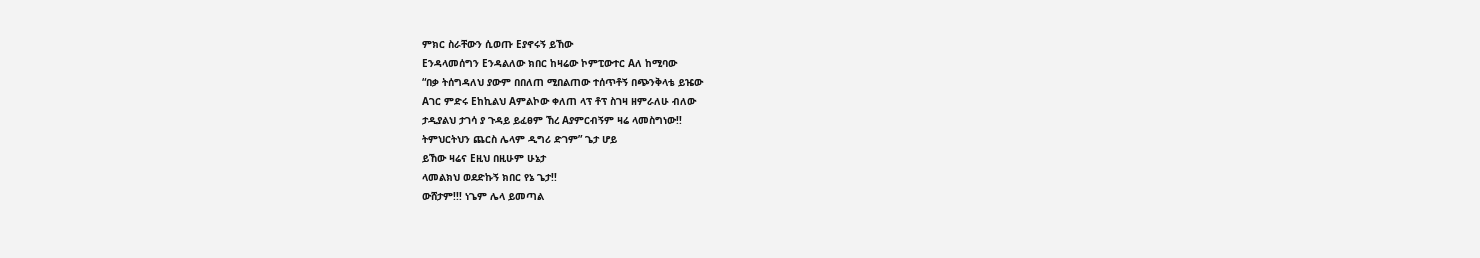ምክር ስራቸውን ሲወጡ Eያኖሩኝ ይኸው
Eንዳላመሰግን Eንዳልለው ክበር ከዛሬው ኮምፒውተር Aለ ከሚባው
“በቃ ትሰግዳለህ ያውም በበለጠ ሚበልጠው ተሰጥቶኝ በጭንቅላቴ ይዤው
Aገር ምድሩ Eከኪልህ Aምልኮው ቀለጠ ላፕ ቶፕ ስገዛ ዘምራለሁ ብለው
ታዲያልህ ታገሳ ያ ጉዳይ ይፈፀም ኸረ Aያምርብኝም ዛሬ ላመስግነው!!
ትምህርትህን ጨርስ ሌላም ዲግሪ ድገም” ጌታ ሆይ
ይኸው ዛሬና Eዚህ በዚሁም ሁኔታ
ላመልክህ ወደድኩኝ ክበር የኔ ጌታ!!
ውሸታም!!! ነጌም ሌላ ይመጣል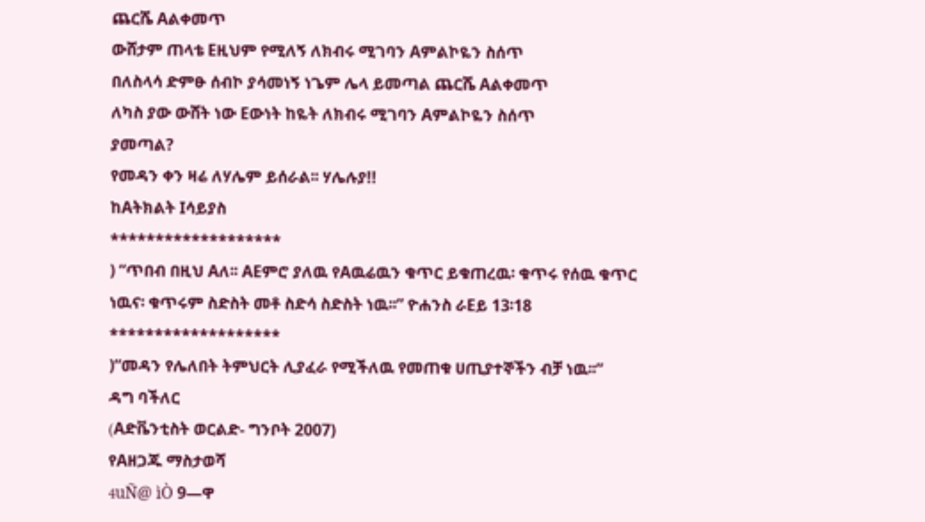ጨርሼ Aልቀመጥ
ውሸታም ጠላቴ Eዚህም የሚለኝ ለክብሩ ሚገባን Aምልኮዬን ስሰጥ
በለስላሳ ድምፁ ሰብኮ ያሳመነኝ ነጌም ሌላ ይመጣል ጨርሼ Aልቀመጥ
ለካስ ያው ውሸት ነው Eውነት ከዬት ለክብሩ ሚገባን Aምልኮዬን ስሰጥ
ያመጣል?
የመዳን ቀን ዛሬ ለሃሌም ይሰራል፡፡ ሃሌሉያ!!
ከAትክልት Iሳይያስ
*******************
) “ጥበብ በዚህ Aለ፡፡ AEምሮ ያለዉ የAዉሬዉን ቁጥር ይቁጠረዉ፡ ቁጥሩ የሰዉ ቁጥር
ነዉና፡ ቁጥሩም ስድስት መቶ ስድሳ ስድስት ነዉ፡፡” ዮሐንስ ራEይ 13፡18
*******************
)“መዳን የሌለበት ትምህርት ሊያፈራ የሚችለዉ የመጠቁ ሀጢያተኞችን ብቻ ነዉ፡፡”
ዳግ ባችለር
(Aድቬንቲስት ወርልድ- ግንቦት 2007)
የAዘጋጁ ማስታወሻ
4uÑ@ ìÒ 9—ዋ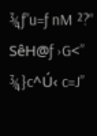¾ƒ”u=ƒ nM ²?“ SêH@ƒ ›G<” ¾}c^Ú‹ c=J”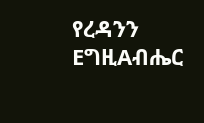የረዳንን
EግዚAብሔር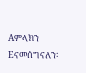Aምላክን Eናመሰግናለን፡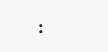፡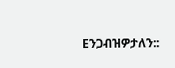Eንጋብዝዎታለን::